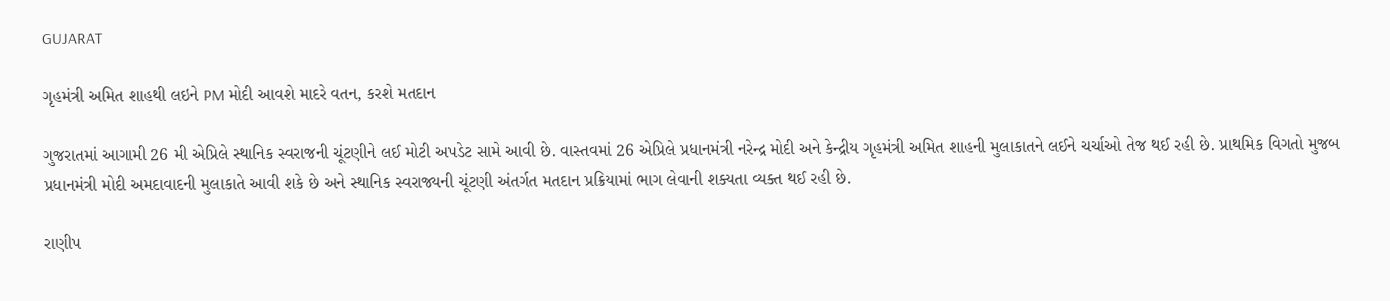GUJARAT

ગૃહમંત્રી અમિત શાહથી લઇને PM મોદી આવશે માદરે વતન, કરશે મતદાન

ગુજરાતમાં આગામી 26 મી એપ્રિલે સ્થાનિક સ્વરાજની ચૂંટણીને લઈ મોટી અપડેટ સામે આવી છે. વાસ્તવમાં 26 એપ્રિલે પ્રધાનમંત્રી નરેન્દ્ર મોદી અને કેન્દ્રીય ગૃહમંત્રી અમિત શાહની મુલાકાતને લઈને ચર્ચાઓ તેજ થઈ રહી છે. પ્રાથમિક વિગતો મુજબ પ્રધાનમંત્રી મોદી અમદાવાદની મુલાકાતે આવી શકે છે અને સ્થાનિક સ્વરાજ્યની ચૂંટણી અંતર્ગત મતદાન પ્રક્રિયામાં ભાગ લેવાની શક્યતા વ્યક્ત થઈ રહી છે.

રાણીપ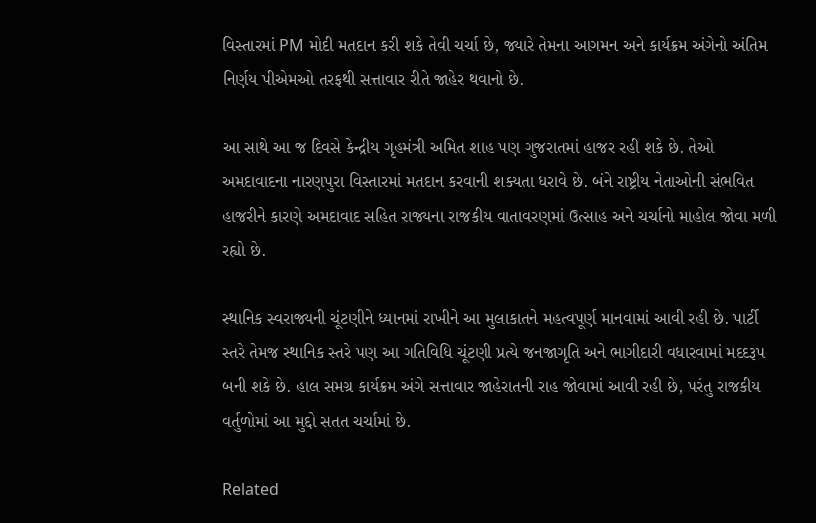વિસ્તારમાં PM મોદી મતદાન કરી શકે તેવી ચર્ચા છે, જ્યારે તેમના આગમન અને કાર્યક્રમ અંગેનો અંતિમ નિર્ણય પીએમઓ તરફથી સત્તાવાર રીતે જાહેર થવાનો છે.

આ સાથે આ જ દિવસે કેન્દ્રીય ગૃહમંત્રી અમિત શાહ પણ ગુજરાતમાં હાજર રહી શકે છે. તેઓ અમદાવાદના નારણપુરા વિસ્તારમાં મતદાન કરવાની શક્યતા ધરાવે છે. બંને રાષ્ટ્રીય નેતાઓની સંભવિત હાજરીને કારણે અમદાવાદ સહિત રાજ્યના રાજકીય વાતાવરણમાં ઉત્સાહ અને ચર્ચાનો માહોલ જોવા મળી રહ્યો છે.

સ્થાનિક સ્વરાજ્યની ચૂંટણીને ધ્યાનમાં રાખીને આ મુલાકાતને મહત્વપૂર્ણ માનવામાં આવી રહી છે. પાર્ટી સ્તરે તેમજ સ્થાનિક સ્તરે પણ આ ગતિવિધિ ચૂંટણી પ્રત્યે જનજાગૃતિ અને ભાગીદારી વધારવામાં મદદરૂપ બની શકે છે. હાલ સમગ્ર કાર્યક્રમ અંગે સત્તાવાર જાહેરાતની રાહ જોવામાં આવી રહી છે, પરંતુ રાજકીય વર્તુળોમાં આ મુદ્દો સતત ચર્ચામાં છે.

Related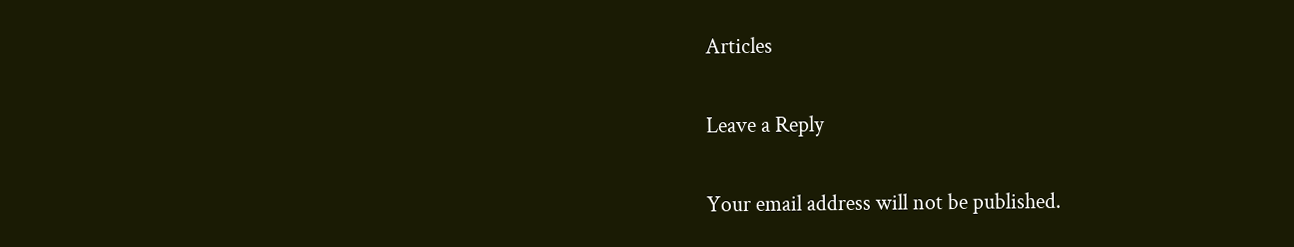Articles

Leave a Reply

Your email address will not be published.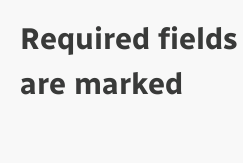Required fields are marked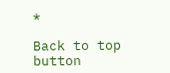*

Back to top button